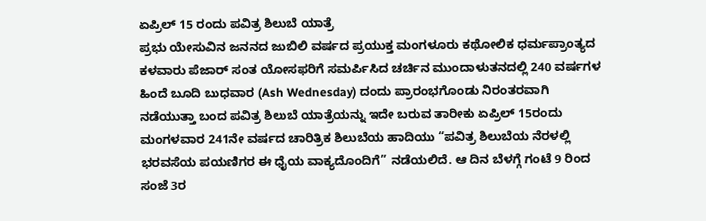ಏಪ್ರಿಲ್ 15 ರಂದು ಪವಿತ್ರ ಶಿಲುಬೆ ಯಾತ್ರೆ
ಪ್ರಭು ಯೇಸುವಿನ ಜನನದ ಜುಬಿಲಿ ವರ್ಷದ ಪ್ರಯುಕ್ತ ಮಂಗಳೂರು ಕಥೋಲಿಕ ಧರ್ಮಪ್ರಾಂತ್ಯದ ಕಳವಾರು ಪೆಜಾರ್ ಸಂತ ಯೋಸಫರಿಗೆ ಸಮರ್ಪಿಸಿದ ಚರ್ಚಿನ ಮುಂದಾಳುತನದಲ್ಲಿ 240 ವರ್ಷಗಳ ಹಿಂದೆ ಬೂದಿ ಬುಧವಾರ (Ash Wednesday) ದಂದು ಪ್ರಾರಂಭಗೊಂಡು ನಿರಂತರವಾಗಿ ನಡೆಯುತ್ತಾ ಬಂದ ಪವಿತ್ರ ಶಿಲುಬೆ ಯಾತ್ರೆಯನ್ನು ಇದೇ ಬರುವ ತಾರೀಕು ಏಪ್ರಿಲ್ 15ರಂದು ಮಂಗಳವಾರ 241ನೇ ವರ್ಷದ ಚಾರಿತ್ರಿಕ ಶಿಲುಬೆಯ ಹಾದಿಯು “ಪವಿತ್ರ ಶಿಲುಬೆಯ ನೆರಳಲ್ಲಿ ಭರವಸೆಯ ಪಯಣಿಗರ ಈ ಧೈಯ ವಾಕ್ಯದೊಂದಿಗೆ” ನಡೆಯಲಿದೆ. ಆ ದಿನ ಬೆಳಗ್ಗೆ ಗಂಟೆ 9 ರಿಂದ ಸಂಜೆ 3ರ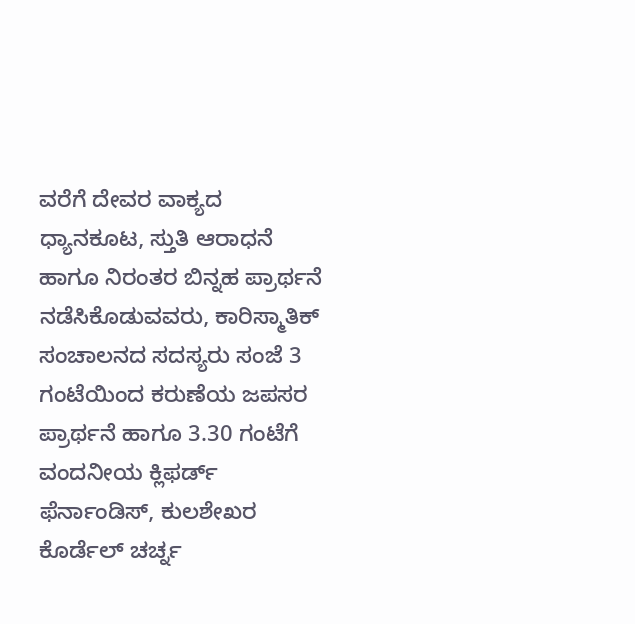ವರೆಗೆ ದೇವರ ವಾಕ್ಯದ ಧ್ಯಾನಕೂಟ, ಸ್ತುತಿ ಆರಾಧನೆ ಹಾಗೂ ನಿರಂತರ ಬಿನ್ನಹ ಪ್ರಾರ್ಥನೆ ನಡೆಸಿಕೊಡುವವರು, ಕಾರಿಸ್ಮಾತಿಕ್ ಸಂಚಾಲನದ ಸದಸ್ಯರು ಸಂಜೆ 3 ಗಂಟೆಯಿಂದ ಕರುಣೆಯ ಜಪಸರ ಪ್ರಾರ್ಥನೆ ಹಾಗೂ 3.30 ಗಂಟೆಗೆ ವಂದನೀಯ ಕ್ಲಿಫರ್ಡ್ ಫೆರ್ನಾಂಡಿಸ್, ಕುಲಶೇಖರ ಕೊರ್ಡೆಲ್ ಚರ್ಚ್ನ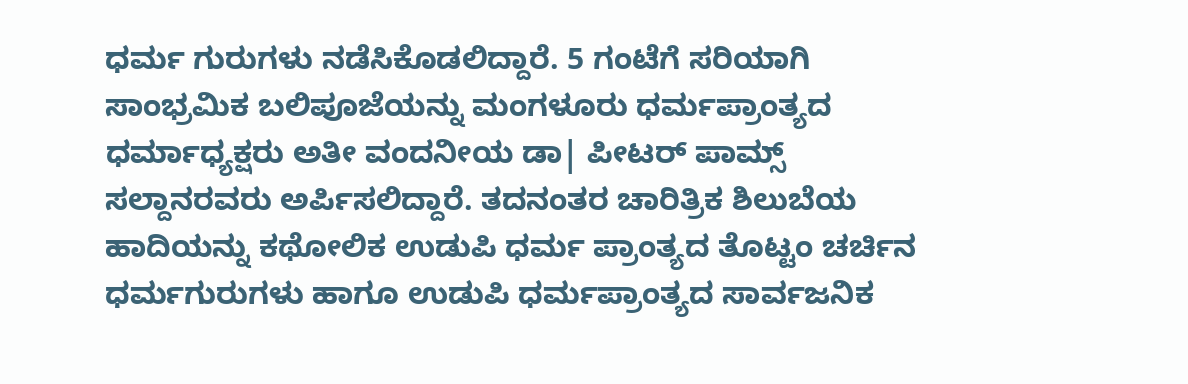ಧರ್ಮ ಗುರುಗಳು ನಡೆಸಿಕೊಡಲಿದ್ದಾರೆ. 5 ಗಂಟೆಗೆ ಸರಿಯಾಗಿ ಸಾಂಭ್ರಮಿಕ ಬಲಿಪೂಜೆಯನ್ನು ಮಂಗಳೂರು ಧರ್ಮಪ್ರಾಂತ್ಯದ ಧರ್ಮಾಧ್ಯಕ್ಷರು ಅತೀ ವಂದನೀಯ ಡಾ| ಪೀಟರ್ ಪಾಮ್ಸ್ ಸಲ್ದಾನರವರು ಅರ್ಪಿಸಲಿದ್ದಾರೆ. ತದನಂತರ ಚಾರಿತ್ರಿಕ ಶಿಲುಬೆಯ ಹಾದಿಯನ್ನು ಕಥೋಲಿಕ ಉಡುಪಿ ಧರ್ಮ ಪ್ರಾಂತ್ಯದ ತೊಟ್ಟಂ ಚರ್ಚಿನ ಧರ್ಮಗುರುಗಳು ಹಾಗೂ ಉಡುಪಿ ಧರ್ಮಪ್ರಾಂತ್ಯದ ಸಾರ್ವಜನಿಕ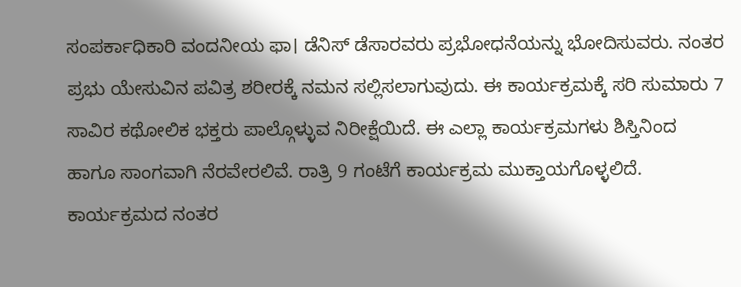ಸಂಪರ್ಕಾಧಿಕಾರಿ ವಂದನೀಯ ಫಾ। ಡೆನಿಸ್ ಡೆಸಾರವರು ಪ್ರಭೋಧನೆಯನ್ನು ಭೋದಿಸುವರು. ನಂತರ ಪ್ರಭು ಯೇಸುವಿನ ಪವಿತ್ರ ಶರೀರಕ್ಕೆ ನಮನ ಸಲ್ಲಿಸಲಾಗುವುದು. ಈ ಕಾರ್ಯಕ್ರಮಕ್ಕೆ ಸರಿ ಸುಮಾರು 7 ಸಾವಿರ ಕಥೋಲಿಕ ಭಕ್ತರು ಪಾಲ್ಗೊಳ್ಳುವ ನಿರೀಕ್ಷೆಯಿದೆ. ಈ ಎಲ್ಲಾ ಕಾರ್ಯಕ್ರಮಗಳು ಶಿಸ್ತಿನಿಂದ ಹಾಗೂ ಸಾಂಗವಾಗಿ ನೆರವೇರಲಿವೆ. ರಾತ್ರಿ 9 ಗಂಟೆಗೆ ಕಾರ್ಯಕ್ರಮ ಮುಕ್ತಾಯಗೊಳ್ಳಲಿದೆ. ಕಾರ್ಯಕ್ರಮದ ನಂತರ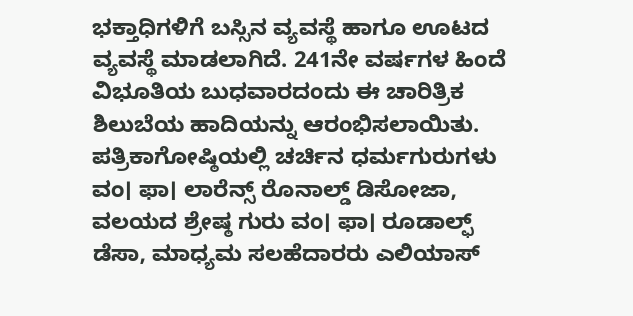ಭಕ್ತಾಧಿಗಳಿಗೆ ಬಸ್ಸಿನ ವ್ಯವಸ್ಥೆ ಹಾಗೂ ಊಟದ ವ್ಯವಸ್ಥೆ ಮಾಡಲಾಗಿದೆ. 241ನೇ ವರ್ಷಗಳ ಹಿಂದೆ ವಿಭೂತಿಯ ಬುಧವಾರದಂದು ಈ ಚಾರಿತ್ರಿಕ ಶಿಲುಬೆಯ ಹಾದಿಯನ್ನು ಆರಂಭಿಸಲಾಯಿತು. ಪತ್ರಿಕಾಗೋಷ್ಠಿಯಲ್ಲಿ ಚರ್ಚಿನ ಧರ್ಮಗುರುಗಳು ವಂ। ಫಾ। ಲಾರೆನ್ಸ್ ರೊನಾಲ್ಡ್ ಡಿಸೋಜಾ, ವಲಯದ ಶ್ರೇಷ್ಠ ಗುರು ವಂ। ಫಾ। ರೂಡಾಲ್ಫ್ ಡೆಸಾ, ಮಾಧ್ಯಮ ಸಲಹೆದಾರರು ಎಲಿಯಾಸ್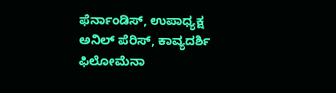ಫೆರ್ನಾಂಡಿಸ್, ಉಪಾಧ್ಯಕ್ಷ ಅನಿಲ್ ಪೆರಿಸ್, ಕಾವ್ಯದರ್ಶಿ ಫಿಲೋಮೆನಾ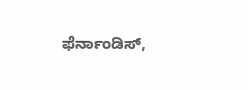ಫೆರ್ನಾಂಡಿಸ್,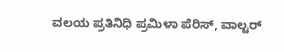ವಲಯ ಪ್ರತಿನಿಧಿ ಪ್ರಮಿಳಾ ಪೆರಿಸ್, ವಾಲ್ಟರ್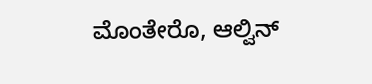ಮೊಂತೇರೊ, ಆಲ್ವಿನ್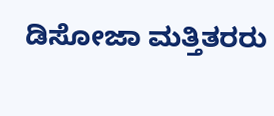ಡಿಸೋಜಾ ಮತ್ತಿತರರು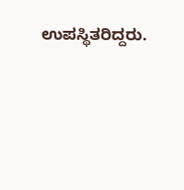ಉಪಸ್ಥಿತರಿದ್ದರು.